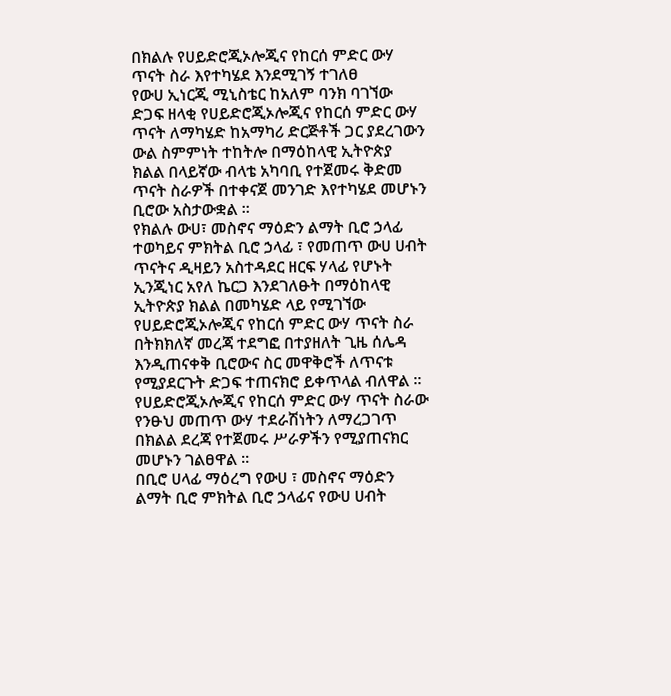በክልሉ የሀይድሮጂኦሎጂና የከርሰ ምድር ውሃ ጥናት ስራ እየተካሄደ እንደሚገኝ ተገለፀ
የውሀ ኢነርጂ ሚኒስቴር ከአለም ባንክ ባገኘው ድጋፍ ዘላቂ የሀይድሮጂኦሎጂና የከርሰ ምድር ውሃ ጥናት ለማካሄድ ከአማካሪ ድርጅቶች ጋር ያደረገውን ውል ስምምነት ተከትሎ በማዕከላዊ ኢትዮጵያ ክልል በላይኛው ብላቴ አካባቢ የተጀመሩ ቅድመ ጥናት ስራዎች በተቀናጀ መንገድ እየተካሄደ መሆኑን ቢሮው አስታውቋል ።
የክልሉ ውሀ፣ መስኖና ማዕድን ልማት ቢሮ ኃላፊ ተወካይና ምክትል ቢሮ ኃላፊ ፣ የመጠጥ ውሀ ሀብት ጥናትና ዲዛይን አስተዳደር ዘርፍ ሃላፊ የሆኑት ኢንጂነር አየለ ኬርጋ እንደገለፁት በማዕከላዊ ኢትዮጵያ ክልል በመካሄድ ላይ የሚገኘው የሀይድሮጂኦሎጂና የከርሰ ምድር ውሃ ጥናት ስራ በትክክለኛ መረጃ ተደግፎ በተያዘለት ጊዜ ሰሌዳ እንዲጠናቀቅ ቢሮውና ስር መዋቅሮች ለጥናቱ የሚያደርጉት ድጋፍ ተጠናክሮ ይቀጥላል ብለዋል ።
የሀይድሮጂኦሎጂና የከርሰ ምድር ውሃ ጥናት ስራው የንፁህ መጠጥ ውሃ ተደራሽነትን ለማረጋገጥ በክልል ደረጃ የተጀመሩ ሥራዎችን የሚያጠናክር መሆኑን ገልፀዋል ።
በቢሮ ሀላፊ ማዕረግ የውሀ ፣ መስኖና ማዕድን ልማት ቢሮ ምክትል ቢሮ ኃላፊና የውሀ ሀብት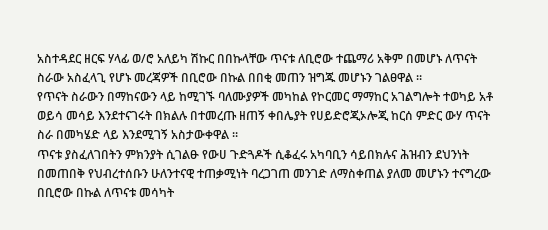አስተዳደር ዘርፍ ሃላፊ ወ/ሮ አለይካ ሽኩር በበኩላቸው ጥናቱ ለቢሮው ተጨማሪ አቅም በመሆኑ ለጥናት ስራው አስፈላጊ የሆኑ መረጃዎች በቢሮው በኩል በበቂ መጠን ዝግጁ መሆኑን ገልፀዋል ።
የጥናት ስራውን በማከናውን ላይ ከሚገኙ ባለሙያዎች መካከል የኮርመር ማማከር አገልግሎት ተወካይ አቶ ወይሳ መሳይ እንደተናገሩት በክልሉ በተመረጡ ዘጠኝ ቀበሌያት የሀይድሮጂኦሎጂ ከርሰ ምድር ውሃ ጥናት ስራ በመካሄድ ላይ እንደሚገኝ አስታውቀዋል ።
ጥናቱ ያስፈለገበትን ምክንያት ሲገልፁ የውሀ ጉድጓዶች ሲቆፈሩ አካባቢን ሳይበክሉና ሕዝብን ደህንነት በመጠበቅ የህብረተሰቡን ሁለንተናዊ ተጠቃሚነት ባረጋገጠ መንገድ ለማስቀጠል ያለመ መሆኑን ተናግረው በቢሮው በኩል ለጥናቱ መሳካት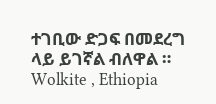ተገቢው ድጋፍ በመደረግ ላይ ይገኛል ብለዋል ።
Wolkite , Ethiopia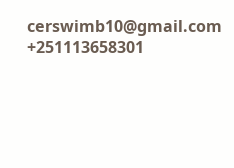cerswimb10@gmail.com
+251113658301